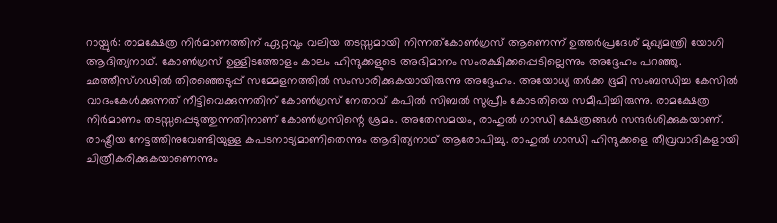റായ്പുർ: രാമക്ഷേത്ര നിർമാണത്തിന് ഏറ്റവും വലിയ തടസ്സമായി നിന്നത്കോൺഗ്രസ് ആണെന്ന് ഉത്തർപ്രദേശ് മുഖ്യമന്ത്രി യോഗി ആദിത്യനാഥ്. കോൺഗ്രസ് ഉള്ളിടത്തോളം കാലം ഹിന്ദുക്കളുടെ അഭിമാനം സംരക്ഷിക്കപ്പെടില്ലെന്നും അദ്ദേഹം പറഞ്ഞു. ഛത്തീസ്ഗഢിൽ തിരഞ്ഞെടുപ്പ് സമ്മേളനത്തിൽ സംസാരിക്കുകയായിരുന്നു അദ്ദേഹം. അയോധ്യ തർക്ക ഭൂമി സംബന്ധിച്ച കേസിൽ വാദംകേൾക്കുന്നത് നീട്ടിവെക്കുന്നതിന് കോൺഗ്രസ് നേതാവ് കപിൽ സിബൽ സുപ്രീം കോടതിയെ സമീപിച്ചിരുന്നു. രാമക്ഷേത്ര നിർമാണം തടസ്സപ്പെടുത്തുന്നതിനാണ് കോൺഗ്രസിന്റെ ശ്രമം. അതേസമയം, രാഹുൽ ഗാന്ധി ക്ഷേത്രങ്ങൾ സന്ദർശിക്കുകയാണ്. രാഷ്ട്രീയ നേട്ടത്തിനുവേണ്ടിയുള്ള കപടനാട്യമാണിതെന്നും ആദിത്യനാഥ് ആരോപിച്ചു. രാഹുൽ ഗാന്ധി ഹിന്ദുക്കളെ തീവ്രവാദികളായി ചിത്രീകരിക്കുകയാണെന്നും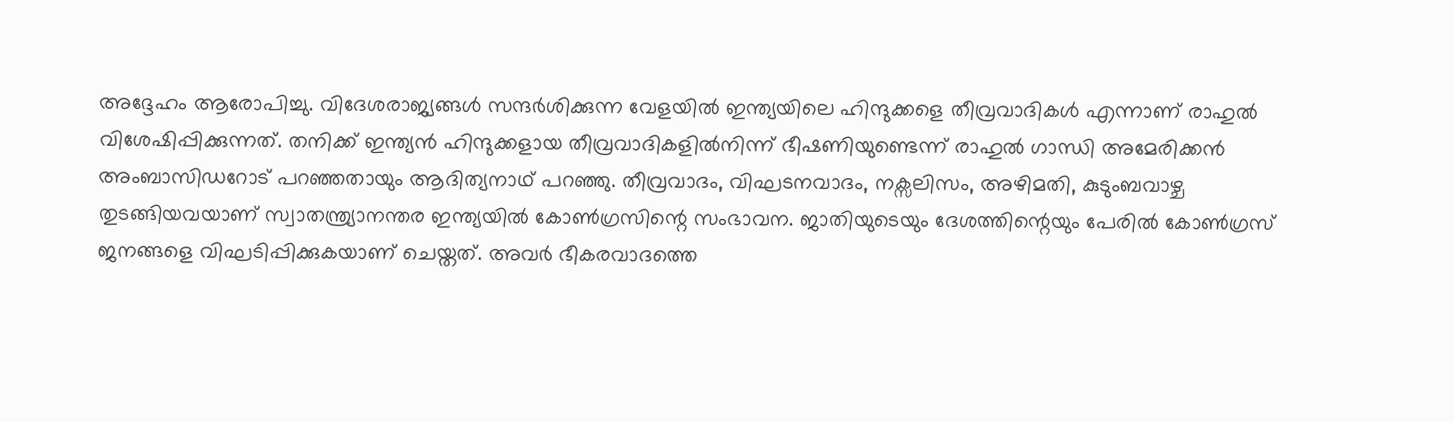അദ്ദേഹം ആരോപിച്ചു. വിദേശരാജ്യങ്ങൾ സന്ദർശിക്കുന്ന വേളയിൽ ഇന്ത്യയിലെ ഹിന്ദുക്കളെ തീവ്രവാദികൾ എന്നാണ് രാഹുൽ വിശേഷിപ്പിക്കുന്നത്. തനിക്ക് ഇന്ത്യൻ ഹിന്ദുക്കളായ തീവ്രവാദികളിൽനിന്ന് ഭീഷണിയുണ്ടെന്ന് രാഹുൽ ഗാന്ധി അമേരിക്കൻ അംബാസിഡറോട് പറഞ്ഞതായും ആദിത്യനാഥ് പറഞ്ഞു. തീവ്രവാദം, വിഘടനവാദം, നക്സലിസം, അഴിമതി, കുടുംബവാഴ്ച തുടങ്ങിയവയാണ് സ്വാതന്ത്ര്യാനന്തര ഇന്ത്യയിൽ കോൺഗ്രസിന്റെ സംഭാവന. ജാതിയുടെയും ദേശത്തിന്റെയും പേരിൽ കോൺഗ്രസ് ജനങ്ങളെ വിഘടിപ്പിക്കുകയാണ് ചെയ്തത്. അവർ ഭീകരവാദത്തെ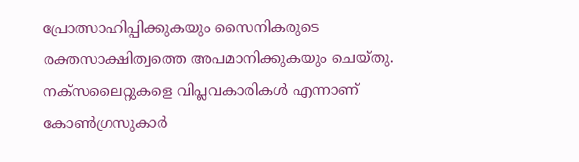പ്രോത്സാഹിപ്പിക്കുകയും സൈനികരുടെ രക്തസാക്ഷിത്വത്തെ അപമാനിക്കുകയും ചെയ്തു. നക്സലൈറ്റുകളെ വിപ്ലവകാരികൾ എന്നാണ് കോൺഗ്രസുകാർ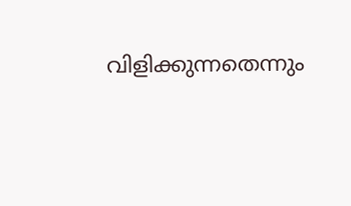വിളിക്കുന്നതെന്നും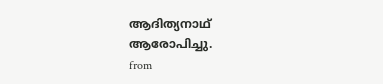ആദിത്യനാഥ് ആരോപിച്ചു.
from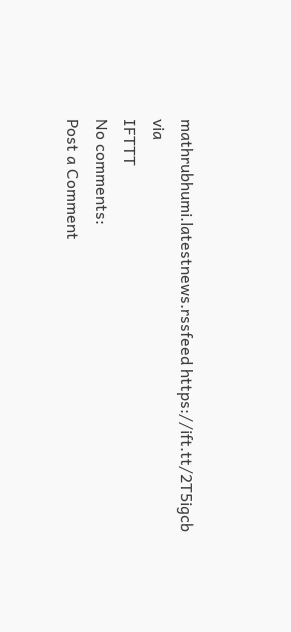mathrubhumi.latestnews.rssfeed https://ift.tt/2T5igcb
via
IFTTT
No comments:
Post a Comment